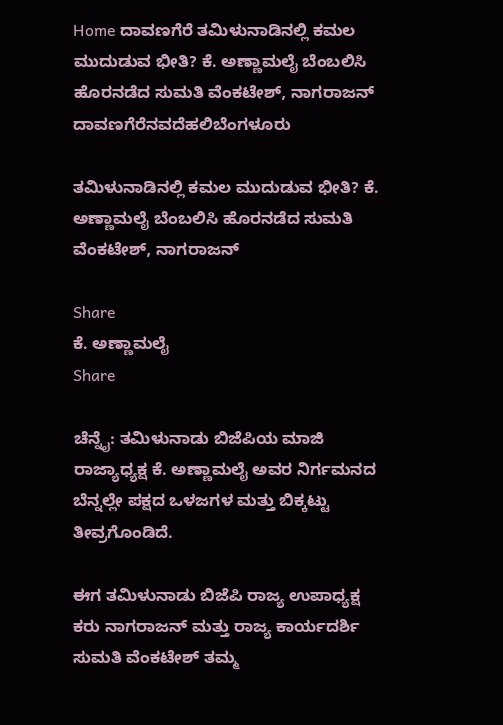Home ದಾವಣಗೆರೆ ತಮಿಳುನಾಡಿನಲ್ಲಿ ಕಮಲ ಮುದುಡುವ ಭೀತಿ? ಕೆ. ಅಣ್ಣಾಮಲೈ ಬೆಂಬಲಿಸಿ ಹೊರನಡೆದ ಸುಮತಿ ವೆಂಕಟೇಶ್, ನಾಗರಾಜನ್
ದಾವಣಗೆರೆನವದೆಹಲಿಬೆಂಗಳೂರು

ತಮಿಳುನಾಡಿನಲ್ಲಿ ಕಮಲ ಮುದುಡುವ ಭೀತಿ? ಕೆ. ಅಣ್ಣಾಮಲೈ ಬೆಂಬಲಿಸಿ ಹೊರನಡೆದ ಸುಮತಿ ವೆಂಕಟೇಶ್, ನಾಗರಾಜನ್

Share
ಕೆ. ಅಣ್ಣಾಮಲೈ
Share

ಚೆನ್ನೈ: ತಮಿಳುನಾಡು ಬಿಜೆಪಿಯ ಮಾಜಿ ರಾಜ್ಯಾಧ್ಯಕ್ಷ ಕೆ. ಅಣ್ಣಾಮಲೈ ಅವರ ನಿರ್ಗಮನದ ಬೆನ್ನಲ್ಲೇ ಪಕ್ಷದ ಒಳಜಗಳ ಮತ್ತು ಬಿಕ್ಕಟ್ಟು ತೀವ್ರಗೊಂಡಿದೆ.

ಈಗ ತಮಿಳುನಾಡು ಬಿಜೆಪಿ ರಾಜ್ಯ ಉಪಾಧ್ಯಕ್ಷ ಕರು ನಾಗರಾಜನ್ ಮತ್ತು ರಾಜ್ಯ ಕಾರ್ಯದರ್ಶಿ ಸುಮತಿ ವೆಂಕಟೇಶ್ ತಮ್ಮ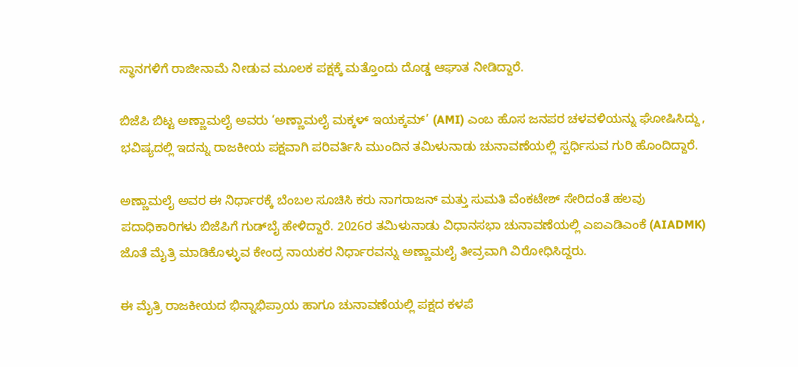ಸ್ಥಾನಗಳಿಗೆ ರಾಜೀನಾಮೆ ನೀಡುವ ಮೂಲಕ ಪಕ್ಷಕ್ಕೆ ಮತ್ತೊಂದು ದೊಡ್ಡ ಆಘಾತ ನೀಡಿದ್ದಾರೆ.

ಬಿಜೆಪಿ ಬಿಟ್ಟ ಅಣ್ಣಾಮಲೈ ಅವರು ‘ಅಣ್ಣಾಮಲೈ ಮಕ್ಕಳ್ ಇಯಕ್ಕಮ್’ (AMI) ಎಂಬ ಹೊಸ ಜನಪರ ಚಳವಳಿಯನ್ನು ಘೋಷಿಸಿದ್ದು, ಭವಿಷ್ಯದಲ್ಲಿ ಇದನ್ನು ರಾಜಕೀಯ ಪಕ್ಷವಾಗಿ ಪರಿವರ್ತಿಸಿ ಮುಂದಿನ ತಮಿಳುನಾಡು ಚುನಾವಣೆಯಲ್ಲಿ ಸ್ಪರ್ಧಿಸುವ ಗುರಿ ಹೊಂದಿದ್ದಾರೆ.

ಅಣ್ಣಾಮಲೈ ಅವರ ಈ ನಿರ್ಧಾರಕ್ಕೆ ಬೆಂಬಲ ಸೂಚಿಸಿ ಕರು ನಾಗರಾಜನ್ ಮತ್ತು ಸುಮತಿ ವೆಂಕಟೇಶ್ ಸೇರಿದಂತೆ ಹಲವು ಪದಾಧಿಕಾರಿಗಳು ಬಿಜೆಪಿಗೆ ಗುಡ್‌ಬೈ ಹೇಳಿದ್ದಾರೆ. 2026ರ ತಮಿಳುನಾಡು ವಿಧಾನಸಭಾ ಚುನಾವಣೆಯಲ್ಲಿ ಎಐಎಡಿಎಂಕೆ (AIADMK) ಜೊತೆ ಮೈತ್ರಿ ಮಾಡಿಕೊಳ್ಳುವ ಕೇಂದ್ರ ನಾಯಕರ ನಿರ್ಧಾರವನ್ನು ಅಣ್ಣಾಮಲೈ ತೀವ್ರವಾಗಿ ವಿರೋಧಿಸಿದ್ದರು.

ಈ ಮೈತ್ರಿ ರಾಜಕೀಯದ ಭಿನ್ನಾಭಿಪ್ರಾಯ ಹಾಗೂ ಚುನಾವಣೆಯಲ್ಲಿ ಪಕ್ಷದ ಕಳಪೆ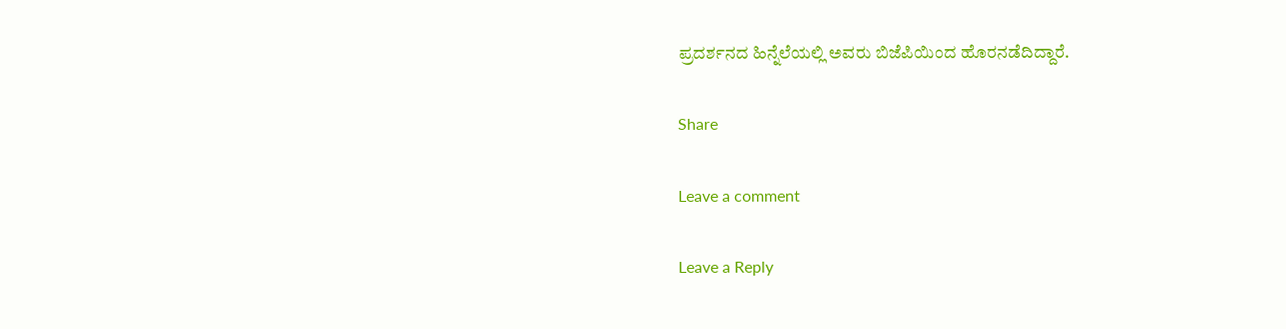ಪ್ರದರ್ಶನದ ಹಿನ್ನೆಲೆಯಲ್ಲಿ ಅವರು ಬಿಜೆಪಿಯಿಂದ ಹೊರನಡೆದಿದ್ದಾರೆ.

Share

Leave a comment

Leave a Reply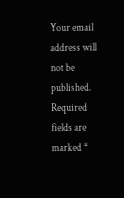Your email address will not be published. Required fields are marked *